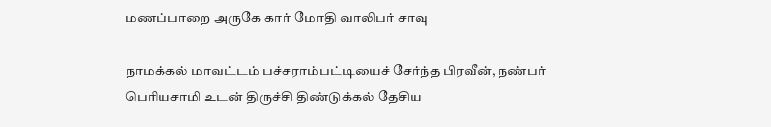மணப்பாறை அருகே கார் மோதி வாலிபர் சாவு

நாமக்கல் மாவட்டம் பச்சராம்பட்டியைச் சேர்ந்த பிரவீன், நண்பர் பெரியசாமி உடன் திருச்சி திண்டுக்கல் தேசிய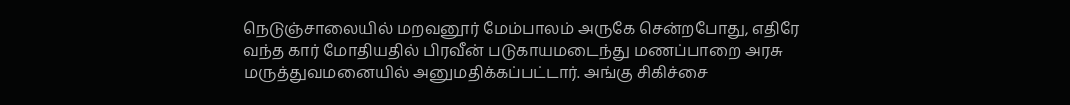நெடுஞ்சாலையில் மறவனூர் மேம்பாலம் அருகே சென்றபோது, எதிரே வந்த கார் மோதியதில் பிரவீன் படுகாயமடைந்து மணப்பாறை அரசு மருத்துவமனையில் அனுமதிக்கப்பட்டார். அங்கு சிகிச்சை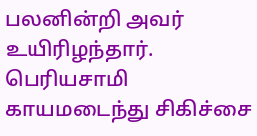பலனின்றி அவர் உயிரிழந்தார். பெரியசாமி காயமடைந்து சிகிச்சை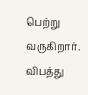பெற்று வருகிறார். விபத்து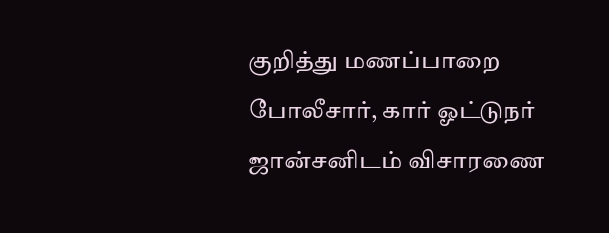குறித்து மணப்பாறை போலீசார், கார் ஓட்டுநர் ஜான்சனிடம் விசாரணை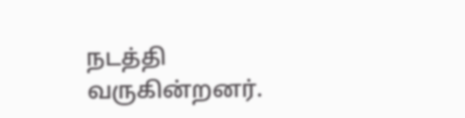நடத்தி வருகின்றனர்.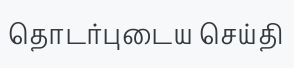தொடர்புடைய செய்தி